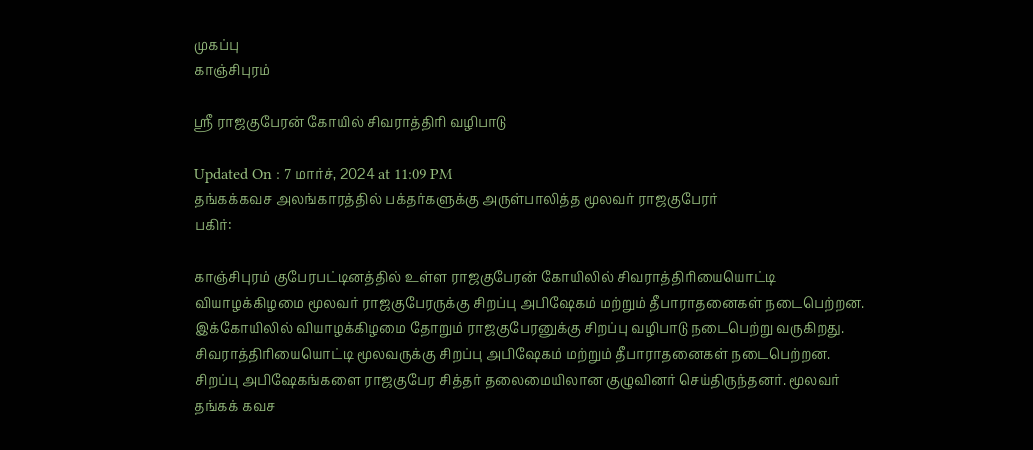முகப்பு
காஞ்சிபுரம்

ஸ்ரீ ராஜகுபேரன் கோயில் சிவராத்திரி வழிபாடு

Updated On : 7 மார்ச், 2024 at 11:09 PM
தங்கக்கவச அலங்காரத்தில் பக்தர்களுக்கு அருள்பாலித்த மூலவர் ராஜகுபேரர்
பகிர்:

காஞ்சிபுரம் குபேரபட்டினத்தில் உள்ள ராஜகுபேரன் கோயிலில் சிவராத்திரியையொட்டி வியாழக்கிழமை மூலவர் ராஜகுபேரருக்கு சிறப்பு அபிஷேகம் மற்றும் தீபாராதனைகள் நடைபெற்றன. இக்கோயிலில் வியாழக்கிழமை தோறும் ராஜகுபேரனுக்கு சிறப்பு வழிபாடு நடைபெற்று வருகிறது. சிவராத்திரியையொட்டி மூலவருக்கு சிறப்பு அபிஷேகம் மற்றும் தீபாராதனைகள் நடைபெற்றன. சிறப்பு அபிஷேகங்களை ராஜகுபேர சித்தர் தலைமையிலான குழுவினர் செய்திருந்தனர். மூலவர் தங்கக் கவச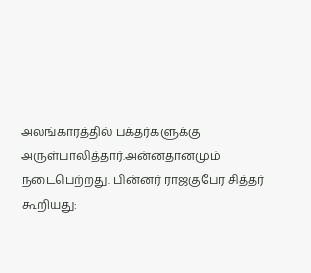அலங்காரத்தில் பக்தர்களுக்கு அருள்பாலித்தார்.அன்னதானமும் நடைபெற்றது. பின்னர் ராஜகுபேர சித்தர் கூறியது: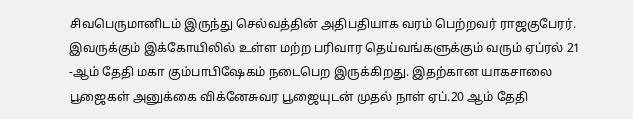சிவபெருமானிடம் இருந்து செல்வத்தின் அதிபதியாக வரம் பெற்றவர் ராஜகுபேரர். இவருக்கும் இக்கோயிலில் உள்ள மற்ற பரிவார தெய்வங்களுக்கும் வரும் ஏப்ரல் 21 -ஆம் தேதி மகா கும்பாபிஷேகம் நடைபெற இருக்கிறது. இதற்கான யாகசாலை பூஜைகள் அனுக்கை விக்னேசுவர பூஜையுடன் முதல் நாள் ஏப்.20 ஆம் தேதி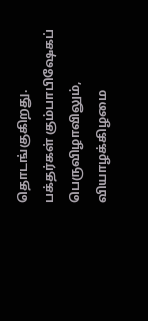தொடங்குகிறது. பக்தர்கள் கும்பாபிஷேகப் பெருவிழாவிலும், வியாழக்கிழமை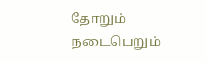தோறும் நடைபெறும்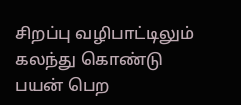சிறப்பு வழிபாட்டிலும் கலந்து கொண்டு பயன் பெற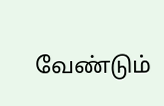வேண்டும்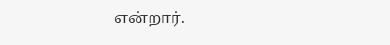என்றார்.